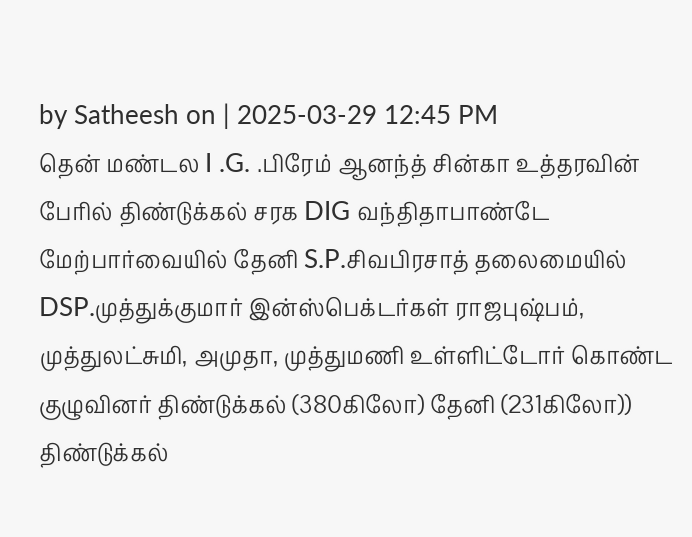by Satheesh on | 2025-03-29 12:45 PM
தென் மண்டல I .G. .பிரேம் ஆனந்த் சின்கா உத்தரவின் பேரில் திண்டுக்கல் சரக DIG வந்திதாபாண்டே மேற்பார்வையில் தேனி S.P.சிவபிரசாத் தலைமையில் DSP.முத்துக்குமார் இன்ஸ்பெக்டர்கள் ராஜபுஷ்பம், முத்துலட்சுமி, அமுதா, முத்துமணி உள்ளிட்டோர் கொண்ட குழுவினர் திண்டுக்கல் (380கிலோ) தேனி (231கிலோ)) திண்டுக்கல்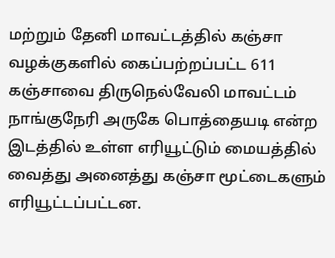மற்றும் தேனி மாவட்டத்தில் கஞ்சா வழக்குகளில் கைப்பற்றப்பட்ட 611 கஞ்சாவை திருநெல்வேலி மாவட்டம் நாங்குநேரி அருகே பொத்தையடி என்ற இடத்தில் உள்ள எரியூட்டும் மையத்தில் வைத்து அனைத்து கஞ்சா மூட்டைகளும் எரியூட்டப்பட்டன.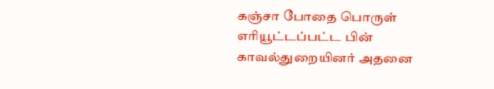கஞ்சா போதை பொருள் எரியூட்டப்பட்ட பின் காவல்துறையினர் அதனை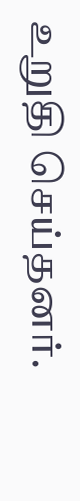உறுதி செய்தனர்.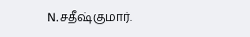N.சதீஷ்குமார்.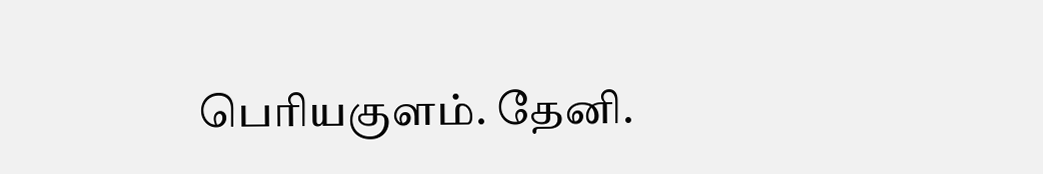பெரியகுளம். தேனி.